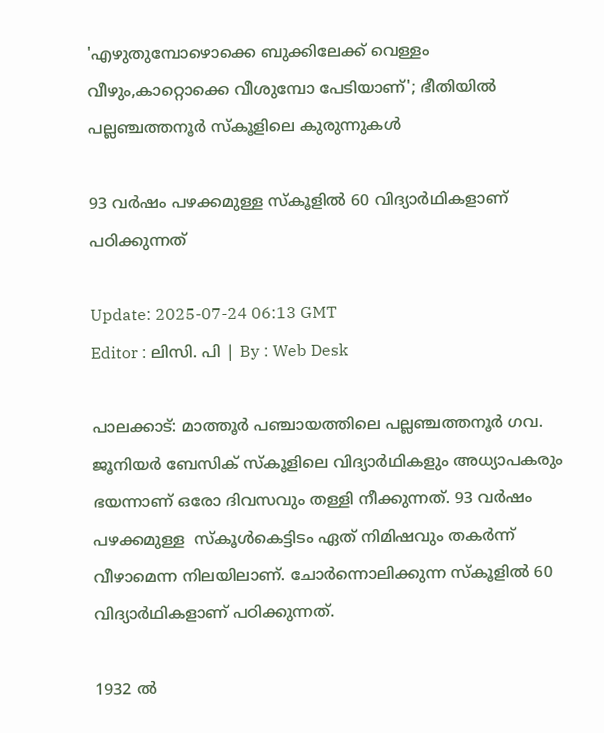'എഴുതുമ്പോഴൊക്കെ ബുക്കിലേക്ക് വെള്ളം വീഴും,കാറ്റൊക്കെ വീശുമ്പോ പേടിയാണ്'; ഭീതിയില്‍ പല്ലഞ്ചത്തനൂർ സ്കൂളിലെ കുരുന്നുകള്‍

93 വർഷം പഴക്കമുള്ള സ്കൂളിൽ 60 വിദ്യാർഥികളാണ് പഠിക്കുന്നത്

Update: 2025-07-24 06:13 GMT
Editor : ലിസി. പി | By : Web Desk

പാലക്കാട്: മാത്തൂർ പഞ്ചായത്തിലെ പല്ലഞ്ചത്തനൂർ ഗവ. ജൂനിയർ ബേസിക് സ്കൂളിലെ വിദ്യാർഥികളും അധ്യാപകരും ഭയന്നാണ് ഒരോ ദിവസവും തള്ളി നീക്കുന്നത്. 93 വർഷം പഴക്കമുള്ള  സ്കൂൾകെട്ടിടം ഏത് നിമിഷവും തകര്‍ന്ന് വീഴാമെന്ന നിലയിലാണ്. ചോർന്നൊലിക്കുന്ന സ്കൂളിൽ 60 വിദ്യാർഥികളാണ് പഠിക്കുന്നത്.

1932 ൽ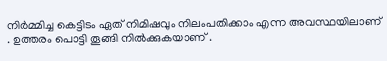നിർമ്മിച്ച കെട്ടിടം ഏത് നിമിഷവും നിലംപതിക്കാം എന്ന അവസ്ഥയിലാണ് . ഉത്തരം പൊട്ടി തൂങ്ങി നിൽക്കുകയാണ് .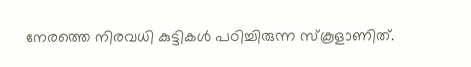നേരത്തെ നിരവധി കുട്ടികൾ പഠിച്ചിരുന്ന സ്കൂളാണിത്.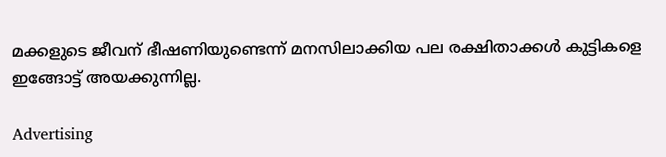മക്കളുടെ ജീവന് ഭീഷണിയുണ്ടെന്ന് മനസിലാക്കിയ പല രക്ഷിതാക്കൾ കുട്ടികളെ ഇങ്ങോട്ട് അയക്കുന്നില്ല.

Advertising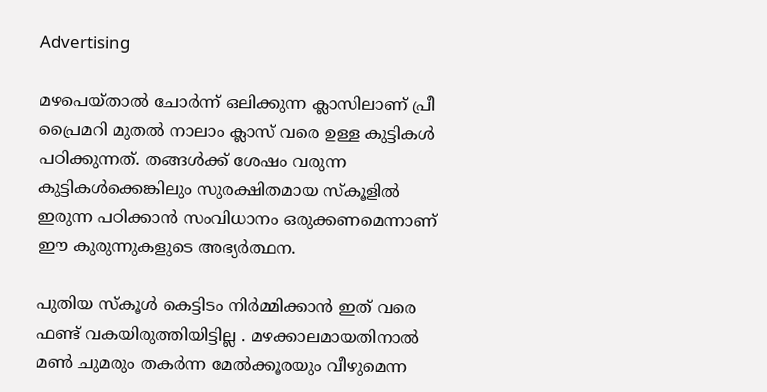Advertising

മഴപെയ്താൽ ചോർന്ന് ഒലിക്കുന്ന ക്ലാസിലാണ് പ്രീ പ്രൈമറി മുതൽ നാലാം ക്ലാസ് വരെ ഉള്ള കുട്ടികൾ പഠിക്കുന്നത്. തങ്ങൾക്ക് ശേഷം വരുന്ന കുട്ടികൾക്കെങ്കിലും സുരക്ഷിതമായ സ്കൂളിൽ ഇരുന്ന പഠിക്കാൻ സംവിധാനം ഒരുക്കണമെന്നാണ് ഈ കുരുന്നുകളുടെ അഭ്യർത്ഥന.

പുതിയ സ്കൂൾ കെട്ടിടം നിർമ്മിക്കാൻ ഇത് വരെ ഫണ്ട് വകയിരുത്തിയിട്ടില്ല . മഴക്കാലമായതിനാൽ മൺ ചുമരും തകർന്ന മേൽക്കൂരയും വീഴുമെന്ന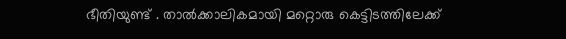ഭീതിയുണ്ട് . താൽക്കാലികമായി മറ്റൊരു കെട്ടിടത്തിലേക്ക്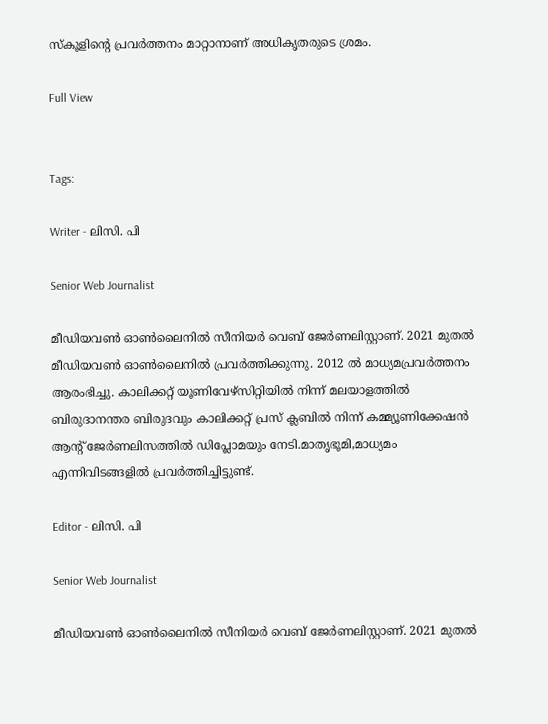സ്കൂളിൻ്റെ പ്രവർത്തനം മാറ്റാനാണ് അധികൃതരുടെ ശ്രമം.

Full View


Tags:

Writer - ലിസി. പി

Senior Web Journalist

മീഡിയവൺ ഓൺലൈനിൽ സീനിയർ വെബ് ജേർണലിസ്റ്റാണ്. 2021 മുതൽ മീഡിയവൺ ഓൺലൈനിൽ പ്രവർത്തിക്കുന്നു. 2012 ല്‍ മാധ്യമപ്രവര്‍ത്തനം ആരംഭിച്ചു. കാലിക്കറ്റ് യൂണിവേഴ്‌സിറ്റിയിൽ നിന്ന് മലയാളത്തിൽ ബിരുദാനന്തര ബിരുദവും കാലിക്കറ്റ് പ്രസ് ക്ലബിൽ നിന്ന് കമ്മ്യൂണിക്കേഷൻ ആന്റ് ജേർണലിസത്തിൽ ഡിപ്ലോമയും നേടി.മാതൃഭൂമി,മാധ്യമം എന്നിവിടങ്ങളിൽ പ്രവർത്തിച്ചിട്ടുണ്ട്.

Editor - ലിസി. പി

Senior Web Journalist

മീഡിയവൺ ഓൺലൈനിൽ സീനിയർ വെബ് ജേർണലിസ്റ്റാണ്. 2021 മുതൽ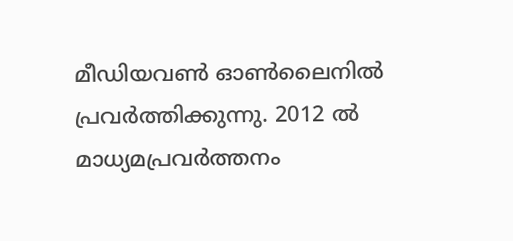മീഡിയവൺ ഓൺലൈനിൽ പ്രവർത്തിക്കുന്നു. 2012 ല്‍ മാധ്യമപ്രവര്‍ത്തനം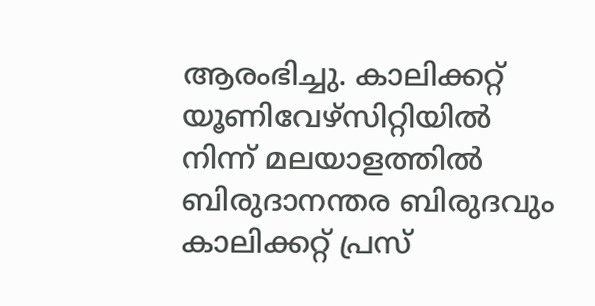ആരംഭിച്ചു. കാലിക്കറ്റ് യൂണിവേഴ്‌സിറ്റിയിൽ നിന്ന് മലയാളത്തിൽ ബിരുദാനന്തര ബിരുദവും കാലിക്കറ്റ് പ്രസ്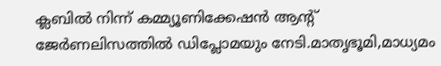ക്ലബിൽ നിന്ന് കമ്മ്യൂണിക്കേഷൻ ആന്റ് ജേർണലിസത്തിൽ ഡിപ്ലോമയും നേടി.മാതൃഭൂമി,മാധ്യമം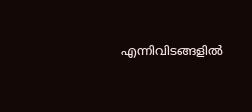എന്നിവിടങ്ങളിൽ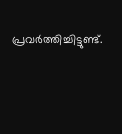പ്രവർത്തിച്ചിട്ടുണ്ട്.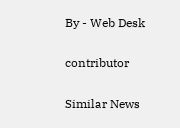By - Web Desk

contributor

Similar News